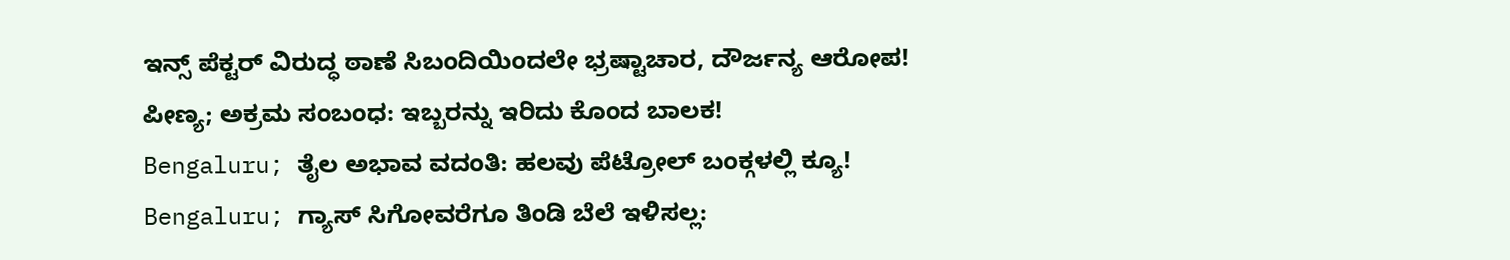ಇನ್ಸ್ ಪೆಕ್ಟರ್ ವಿರುದ್ಧ ಠಾಣೆ ಸಿಬಂದಿಯಿಂದಲೇ ಭ್ರಷ್ಟಾಚಾರ, ದೌರ್ಜನ್ಯ ಆರೋಪ!
ಪೀಣ್ಯ; ಅಕ್ರಮ ಸಂಬಂಧ: ಇಬ್ಬರನ್ನು ಇರಿದು ಕೊಂದ ಬಾಲಕ!
Bengaluru; ತೈಲ ಅಭಾವ ವದಂತಿ: ಹಲವು ಪೆಟ್ರೋಲ್ ಬಂಕ್ಗಳಲ್ಲಿ ಕ್ಯೂ!
Bengaluru; ಗ್ಯಾಸ್ ಸಿಗೋವರೆಗೂ ತಿಂಡಿ ಬೆಲೆ ಇಳಿಸಲ್ಲ: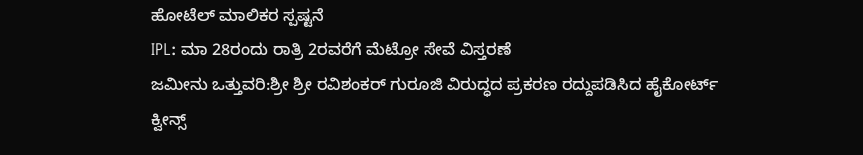ಹೋಟೆಲ್ ಮಾಲಿಕರ ಸ್ಪಷ್ಟನೆ
IPL: ಮಾ 28ರಂದು ರಾತ್ರಿ 2ರವರೆಗೆ ಮೆಟ್ರೋ ಸೇವೆ ವಿಸ್ತರಣೆ
ಜಮೀನು ಒತ್ತುವರಿ:ಶ್ರೀ ಶ್ರೀ ರವಿಶಂಕರ್ ಗುರೂಜಿ ವಿರುದ್ಧದ ಪ್ರಕರಣ ರದ್ದುಪಡಿಸಿದ ಹೈಕೋರ್ಟ್
ಕ್ವೀನ್ಸ್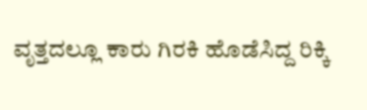ವೃತ್ತದಲ್ಲೂ ಕಾರು ಗಿರಕಿ ಹೊಡೆಸಿದ್ದ ರಿಕ್ಕಿ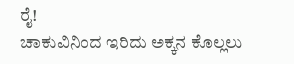ರೈ!
ಚಾಕುವಿನಿಂದ ಇರಿದು ಅಕ್ಕನ ಕೊಲ್ಲಲು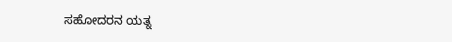ಸಹೋದರನ ಯತ್ನ